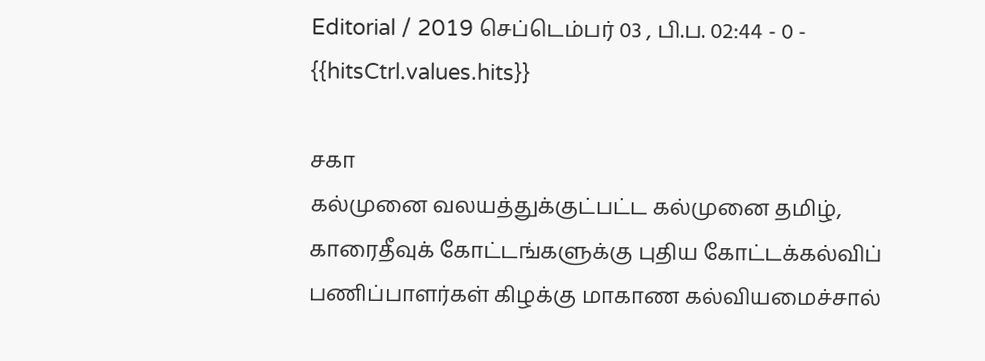Editorial / 2019 செப்டெம்பர் 03 , பி.ப. 02:44 - 0 - {{hitsCtrl.values.hits}}

சகா
கல்முனை வலயத்துக்குட்பட்ட கல்முனை தமிழ், காரைதீவுக் கோட்டங்களுக்கு புதிய கோட்டக்கல்விப் பணிப்பாளர்கள் கிழக்கு மாகாண கல்வியமைச்சால்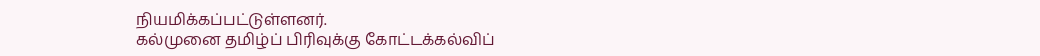நியமிக்கப்பட்டுள்ளனர்.
கல்முனை தமிழ்ப் பிரிவுக்கு கோட்டக்கல்விப்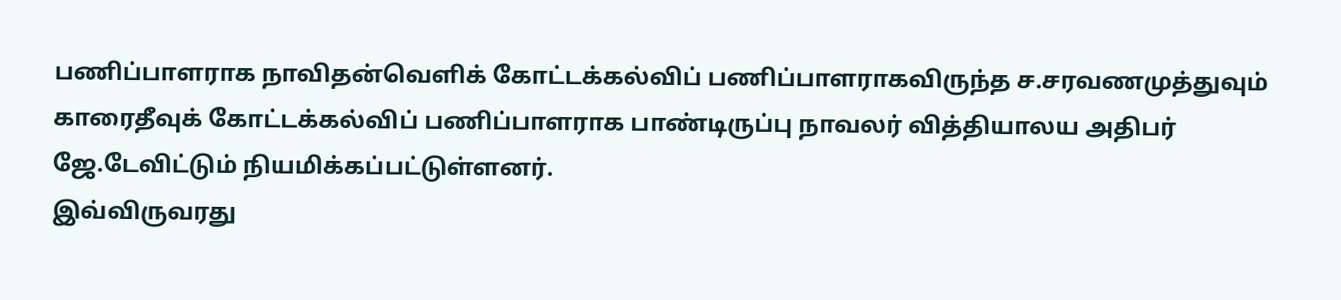பணிப்பாளராக நாவிதன்வெளிக் கோட்டக்கல்விப் பணிப்பாளராகவிருந்த ச.சரவணமுத்துவும் காரைதீவுக் கோட்டக்கல்விப் பணிப்பாளராக பாண்டிருப்பு நாவலர் வித்தியாலய அதிபர் ஜே.டேவிட்டும் நியமிக்கப்பட்டுள்ளனர்.
இவ்விருவரது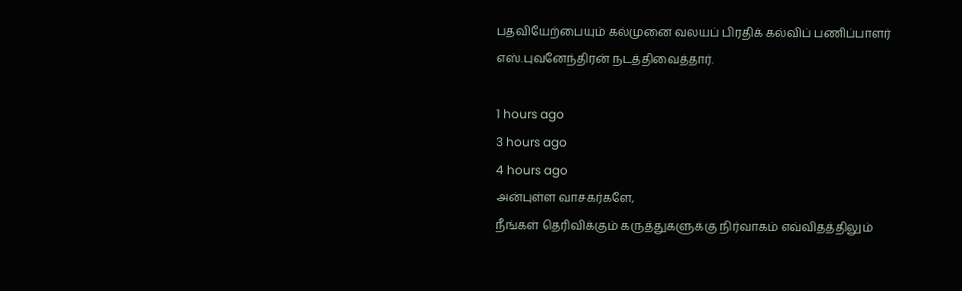பதவியேற்பையும் கல்முனை வலயப் பிரதிக் கல்விப் பணிப்பாளர் எஸ்.புவனேந்திரன் நடத்திவைத்தார்.

1 hours ago
3 hours ago
4 hours ago
அன்புள்ள வாசகர்களே,
நீங்கள் தெரிவிக்கும் கருத்துகளுக்கு நிர்வாகம் எவ்விதத்திலும்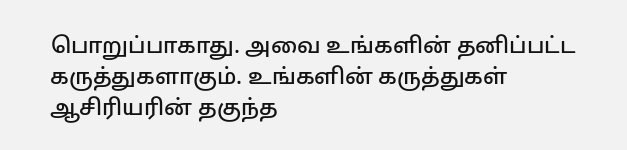பொறுப்பாகாது. அவை உங்களின் தனிப்பட்ட கருத்துகளாகும். உங்களின் கருத்துகள் ஆசிரியரின் தகுந்த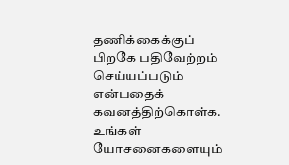தணிக்கைக்குப் பிறகே பதிவேற்றம் செய்யப்படும் என்பதைக் கவனத்திற்கொள்க. உங்கள் யோசனைகளையும்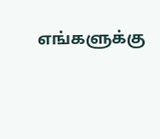எங்களுக்கு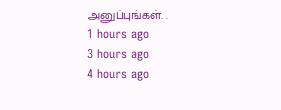அனுப்புங்கள். .
1 hours ago
3 hours ago
4 hours ago